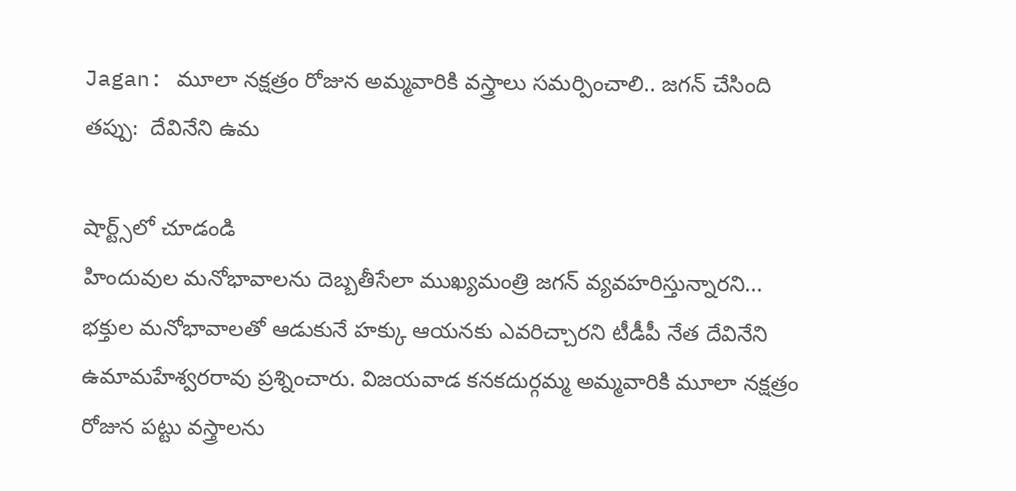Jagan: మూలా నక్షత్రం రోజున అమ్మవారికి వస్త్రాలు సమర్పించాలి.. జగన్ చేసింది తప్పు:  దేవినేని ఉమ

షార్ట్స్‌లో చూడండి
హిందువుల మనోభావాలను దెబ్బతీసేలా ముఖ్యమంత్రి జగన్ వ్యవహరిస్తున్నారని... భక్తుల మనోభావాలతో ఆడుకునే హక్కు ఆయనకు ఎవరిచ్చారని టీడీపీ నేత దేవినేని ఉమామహేశ్వరరావు ప్రశ్నించారు. విజయవాడ కనకదుర్గమ్మ అమ్మవారికి మూలా నక్షత్రం రోజున పట్టు వస్త్రాలను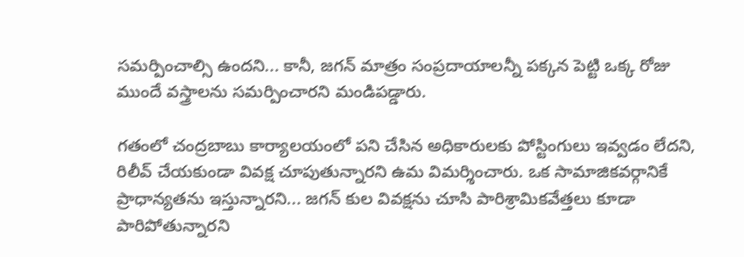సమర్పించాల్సి ఉందని... కానీ, జగన్ మాత్రం సంప్రదాయాలన్నీ పక్కన పెట్టి ఒక్క రోజు ముందే వస్త్రాలను సమర్పించారని మండిపడ్డారు.

గతంలో చంద్రబాబు కార్యాలయంలో పని చేసిన అధికారులకు పోస్టింగులు ఇవ్వడం లేదని, రిలీవ్ చేయకుండా వివక్ష చూపుతున్నారని ఉమ విమర్శించారు. ఒక సామాజికవర్గానికే ప్రాధాన్యతను ఇస్తున్నారని... జగన్ కుల వివక్షను చూసి పారిశ్రామికవేత్తలు కూడా పారిపోతున్నారని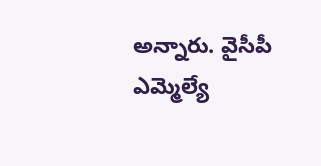అన్నారు. వైసీపీ ఎమ్మెల్యే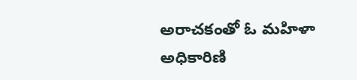అరాచకంతో ఓ మహిళా అధికారిణి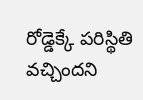రోడ్డెక్కే పరిస్థితి వచ్చిందని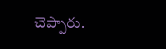చెప్పారు.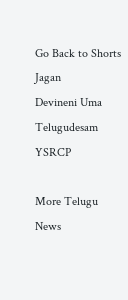Go Back to Shorts
Jagan
Devineni Uma
Telugudesam
YSRCP

More Telugu News